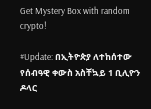Get Mystery Box with random crypto!

#Update: በኢትዮጵያ ለተከሰተው የሰብዓዊ ቀውስ አስቸኳይ 1 ቢሊዮን ዶላር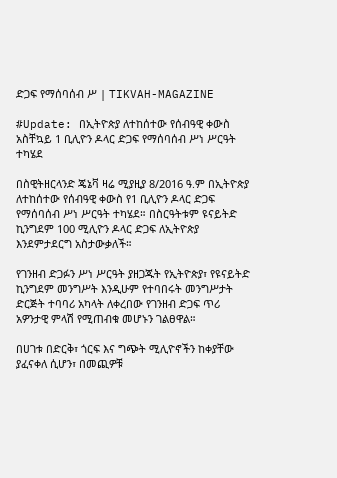ድጋፍ የማሰባሰብ ሥ | TIKVAH-MAGAZINE

#Update: በኢትዮጵያ ለተከሰተው የሰብዓዊ ቀውስ አስቸኳይ 1 ቢሊዮን ዶላር ድጋፍ የማሰባሰብ ሥነ ሥርዓት ተካሄደ

በስዊትዘርላንድ ጄኔቫ ዛሬ ሚያዚያ 8/2016 ዓ.ም በኢትዮጵያ ለተከሰተው የሰብዓዊ ቀውስ የ1 ቢሊዮን ዶላር ድጋፍ  የማሰባሰብ ሥነ ሥርዓት ተካሄደ። በስርዓትቱም ዩናይትድ ኪንግደም 100 ሚሊዮን ዶላር ድጋፍ ለኢትዮጵያ እንደምታደርግ አስታውቃለች።

የገንዘብ ድጋፉን ሥነ ሥርዓት ያዘጋጁት የኢትዮጵያ፣ የዩናይትድ ኪንግደም መንግሥት እንዲሁም የተባበሩት መንግሥታት ድርጅት ተባባሪ አካላት ለቀረበው የገንዘብ ድጋፍ ጥሪ አዎንታዊ ምላሽ የሚጠብቁ መሆኑን ገልፀዋል።

በሀገቱ በድርቅ፣ ጎርፍ እና ግጭት ሚሊዮኖችን ከቀያቸው ያፈናቀለ ሲሆን፣ በመጪዎቹ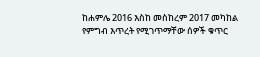ከሐምሌ 2016 እስከ መስከረም 2017 መካከል የምግብ እጥረት የሚገጥማቸው ሰዎች ቁጥር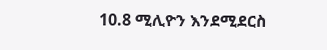10.8 ሚሊዮን እንደሚደርስ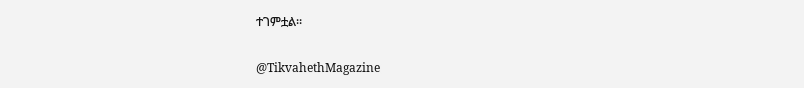ተገምቷል።

@TikvahethMagazine